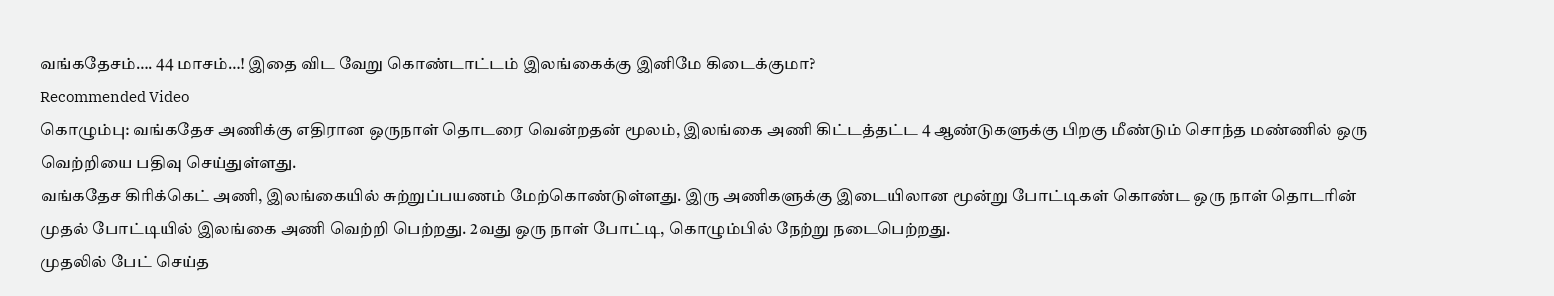வங்கதேசம்…. 44 மாசம்…! இதை விட வேறு கொண்டாட்டம் இலங்கைக்கு இனிமே கிடைக்குமா?
Recommended Video
கொழும்பு: வங்கதேச அணிக்கு எதிரான ஒருநாள் தொடரை வென்றதன் மூலம், இலங்கை அணி கிட்டத்தட்ட 4 ஆண்டுகளுக்கு பிறகு மீண்டும் சொந்த மண்ணில் ஒரு வெற்றியை பதிவு செய்துள்ளது.
வங்கதேச கிரிக்கெட் அணி, இலங்கையில் சுற்றுப்பயணம் மேற்கொண்டுள்ளது. இரு அணிகளுக்கு இடையிலான மூன்று போட்டிகள் கொண்ட ஒரு நாள் தொடரின் முதல் போட்டியில் இலங்கை அணி வெற்றி பெற்றது. 2வது ஒரு நாள் போட்டி, கொழும்பில் நேற்று நடைபெற்றது.
முதலில் பேட் செய்த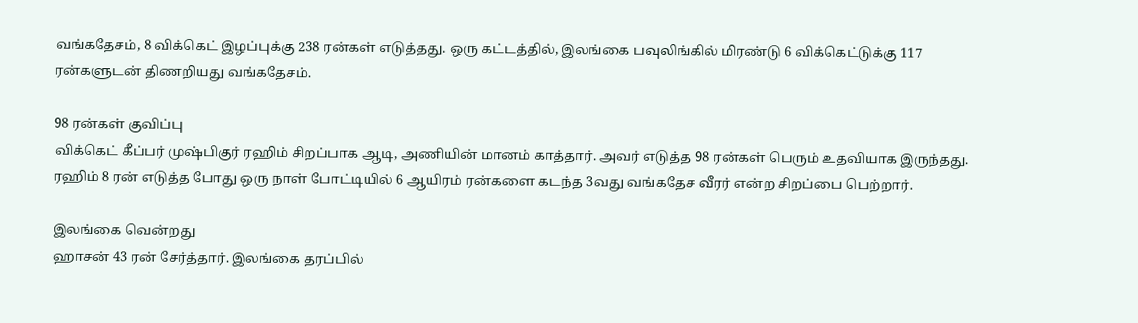வங்கதேசம், 8 விக்கெட் இழப்புக்கு 238 ரன்கள் எடுத்தது. ஒரு கட்டத்தில், இலங்கை பவுலிங்கில் மிரண்டு 6 விக்கெட்டுக்கு 117 ரன்களுடன் திணறியது வங்கதேசம்.

98 ரன்கள் குவிப்பு
விக்கெட் கீப்பர் முஷ்பிகுர் ரஹிம் சிறப்பாக ஆடி, அணியின் மானம் காத்தார். அவர் எடுத்த 98 ரன்கள் பெரும் உதவியாக இருந்தது. ரஹிம் 8 ரன் எடுத்த போது ஒரு நாள் போட்டியில் 6 ஆயிரம் ரன்களை கடந்த 3வது வங்கதேச வீரர் என்ற சிறப்பை பெற்றார்.

இலங்கை வென்றது
ஹாசன் 43 ரன் சேர்த்தார். இலங்கை தரப்பில்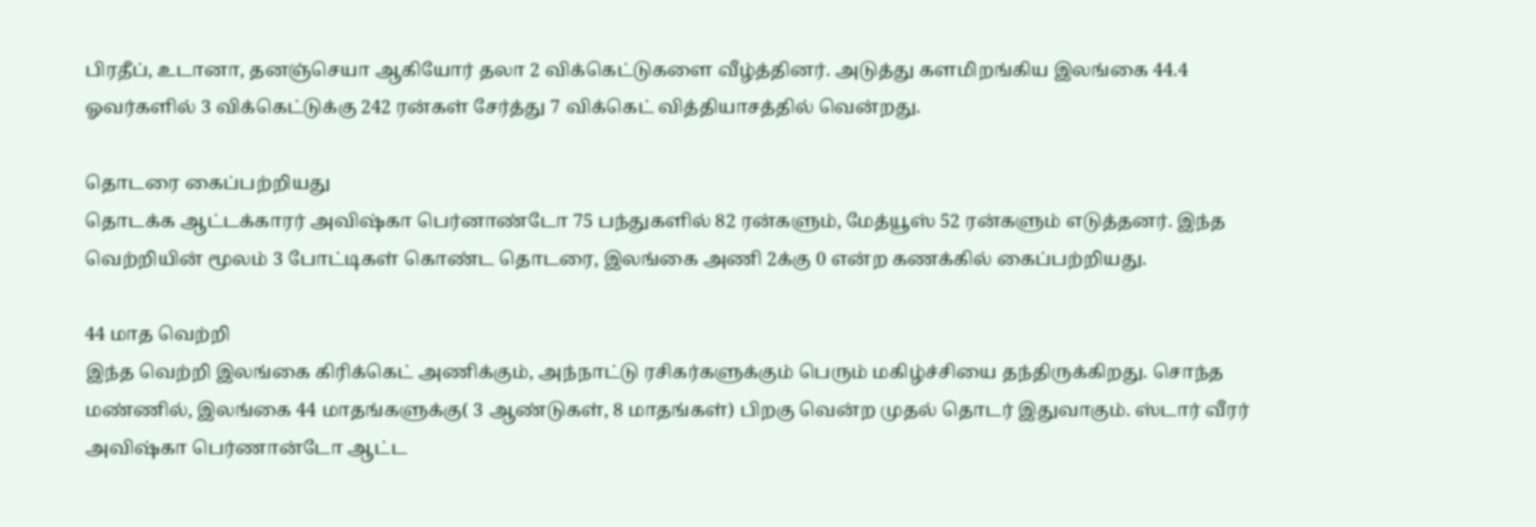பிரதீப், உடானா, தனஞ்செயா ஆகியோர் தலா 2 விக்கெட்டுகளை வீழ்த்தினர். அடுத்து களமிறங்கிய இலங்கை 44.4 ஓவர்களில் 3 விக்கெட்டுக்கு 242 ரன்கள் சேர்த்து 7 விக்கெட் வித்தியாசத்தில் வென்றது.

தொடரை கைப்பற்றியது
தொடக்க ஆட்டக்காரர் அவிஷ்கா பெர்னாண்டோ 75 பந்துகளில் 82 ரன்களும், மேத்யூஸ் 52 ரன்களும் எடுத்தனர். இந்த வெற்றியின் மூலம் 3 போட்டிகள் கொண்ட தொடரை, இலங்கை அணி 2க்கு 0 என்ற கணக்கில் கைப்பற்றியது.

44 மாத வெற்றி
இந்த வெற்றி இலங்கை கிரிக்கெட் அணிக்கும், அந்நாட்டு ரசிகர்களுக்கும் பெரும் மகிழ்ச்சியை தந்திருக்கிறது. சொந்த மண்ணில், இலங்கை 44 மாதங்களுக்கு( 3 ஆண்டுகள், 8 மாதங்கள்) பிறகு வென்ற முதல் தொடர் இதுவாகும். ஸ்டார் வீரர் அவிஷ்கா பெர்ணான்டோ ஆட்ட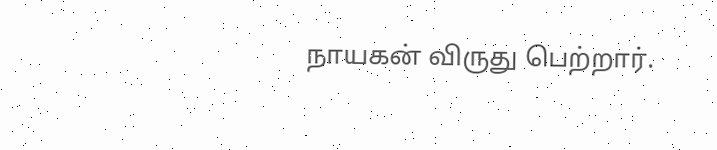நாயகன் விருது பெற்றார்.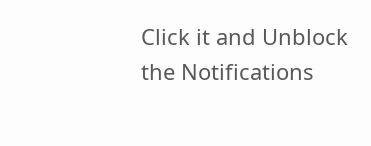Click it and Unblock the Notifications